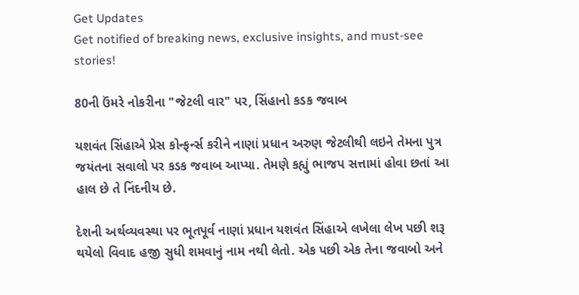Get Updates
Get notified of breaking news, exclusive insights, and must-see stories!

80ની ઉંમરે નોકરીના "જેટલી વાર" પર, સિંહાનો કડક જવાબ

યશવંત સિંહાએ પ્રેસ કોન્ફર્ન્સ કરીને નાણાં પ્રધાન અરુણ જેટલીથી લઇને તેમના પુત્ર જયંતના સવાલો પર કડક જવાબ આપ્યા. તેમણે કહ્યું ભાજપ સત્તામાં હોવા છતાં આ હાલ છે તે નિંદનીય છે.

દેશની અર્થવ્યવસ્થા પર ભૂતપૂર્વ નાણાં પ્રધાન યશવંત સિંહાએ લખેલા લેખ પછી શરૂ થયેલો વિવાદ હજી સુધી શમવાનું નામ નથી લેતો. એક પછી એક તેના જવાબો અને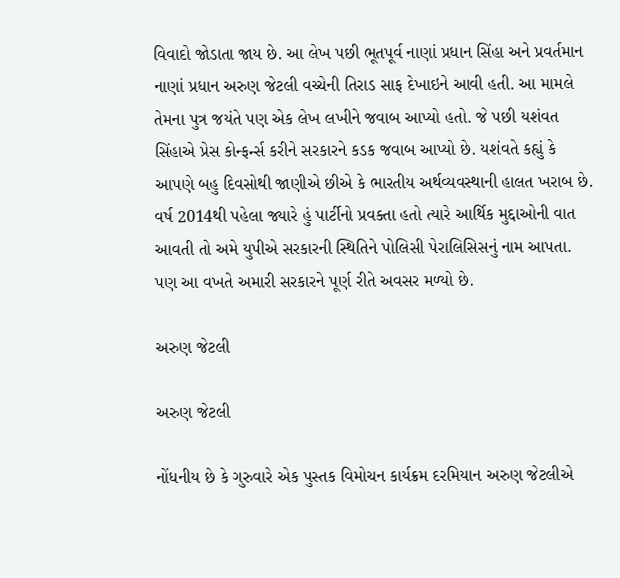વિવાદો જોડાતા જાય છે. આ લેખ પછી ભૂતપૂર્વ નાણાં પ્રધાન સિંહા અને પ્રવર્તમાન નાણાં પ્રધાન અરુણ જેટલી વચ્ચેની તિરાડ સાફ દેખાઇને આવી હતી. આ મામલે તેમના પુત્ર જયંતે પણ એક લેખ લખીને જવાબ આપ્યો હતો. જે પછી યશંવત સિંહાએ પ્રેસ કોન્ફર્ન્સ કરીને સરકારને કડક જવાબ આપ્યો છે. યશંવતે કહ્યું કે આપણે બહુ દિવસોથી જાણીએ છીએ કે ભારતીય અર્થવ્યવસ્થાની હાલત ખરાબ છે. વર્ષ 2014થી પહેલા જ્યારે હું પાર્ટીનો પ્રવક્તા હતો ત્યારે આર્થિક મુદ્દાઓની વાત આવતી તો અમે યુપીએ સરકારની સ્થિતિને પોલિસી પેરાલિસિસનું નામ આપતા. પણ આ વખતે અમારી સરકારને પૂર્ણ રીતે અવસર મળ્યો છે.

અરુણ જેટલી

અરુણ જેટલી

નોંધનીય છે કે ગુરુવારે એક પુસ્તક વિમોચન કાર્યક્રમ દરમિયાન અરુણ જેટલીએ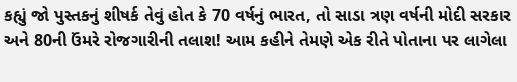કહ્યું જો પુસ્તકનું શીષર્ક તેવું હોત કે 70 વર્ષનું ભારત, તો સાડા ત્રણ વર્ષની મોદી સરકાર અને 80ની ઉંમરે રોજગારીની તલાશ! આમ કહીને તેમણે એક રીતે પોતાના પર લાગેલા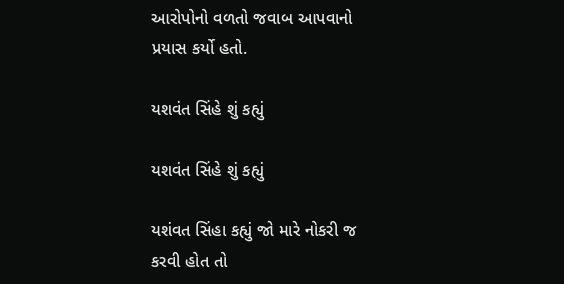આરોપોનો વળતો જવાબ આપવાનો પ્રયાસ કર્યો હતો.

યશવંત સિંહે શું કહ્યું

યશવંત સિંહે શું કહ્યું

યશંવત સિંહા કહ્યું જો મારે નોકરી જ કરવી હોત તો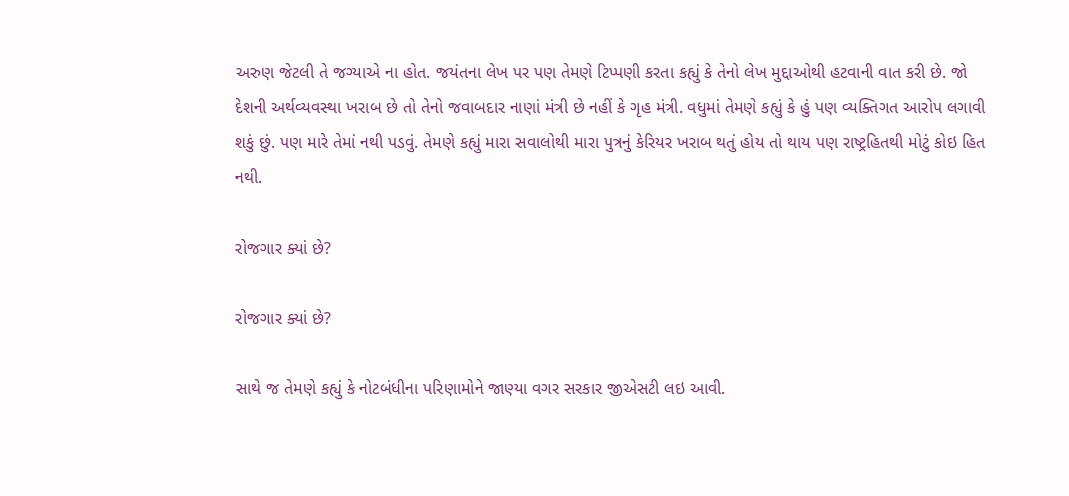અરુણ જેટલી તે જગ્યાએ ના હોત. જયંતના લેખ પર પણ તેમણે ટિપ્પણી કરતા કહ્યું કે તેનો લેખ મુદ્દાઓથી હટવાની વાત કરી છે. જો દેશની અર્થવ્યવસ્થા ખરાબ છે તો તેનો જવાબદાર નાણાં મંત્રી છે નહીં કે ગૃહ મંત્રી. વધુમાં તેમણે કહ્યું કે હું પણ વ્યક્તિગત આરોપ લગાવી શકું છું. પણ મારે તેમાં નથી પડવું. તેમણે કહ્યું મારા સવાલોથી મારા પુત્રનું કેરિયર ખરાબ થતું હોય તો થાય પણ રાષ્ટ્રહિતથી મોટું કોઇ હિત નથી.

રોજગાર ક્યાં છે?

રોજગાર ક્યાં છે?

સાથે જ તેમણે કહ્યું કે નોટબંધીના પરિણામોને જાણ્યા વગર સરકાર જીએસટી લઇ આવી.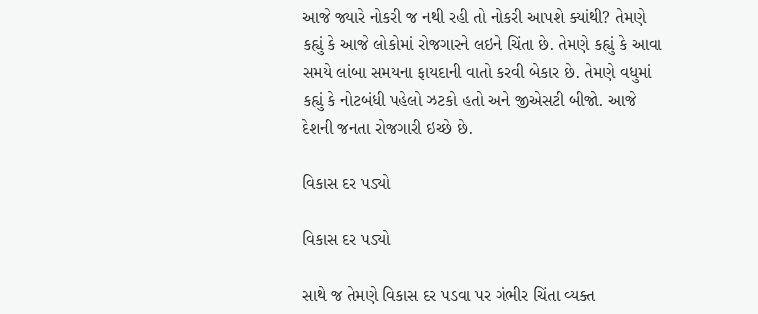આજે જ્યારે નોકરી જ નથી રહી તો નોકરી આપશે ક્યાંથી? તેમણે કહ્યું કે આજે લોકોમાં રોજગારને લઇને ચિંતા છે. તેમણે કહ્યું કે આવા સમયે લાંબા સમયના ફાયદાની વાતો કરવી બેકાર છે. તેમણે વધુમાં કહ્યું કે નોટબંધી પહેલો ઝટકો હતો અને જીએસટી બીજો. આજે દેશની જનતા રોજગારી ઇચ્છે છે.

વિકાસ દર પડ્યો

વિકાસ દર પડ્યો

સાથે જ તેમણે વિકાસ દર પડવા પર ગંભીર ચિંતા વ્યક્ત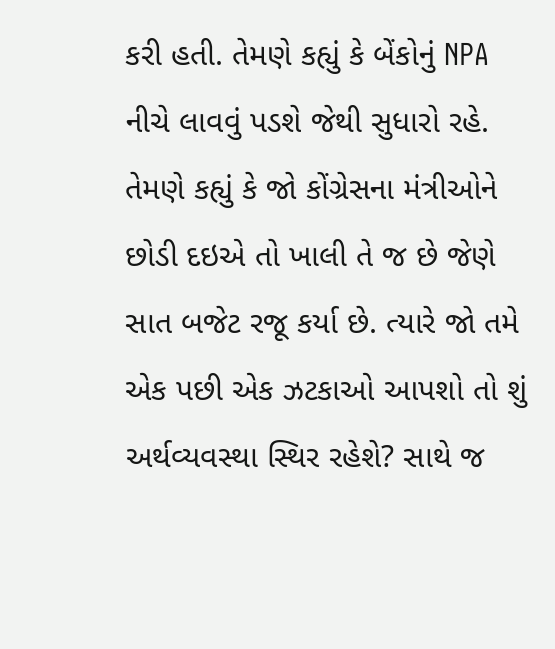કરી હતી. તેમણે કહ્યું કે બેંકોનું NPA નીચે લાવવું પડશે જેથી સુધારો રહે. તેમણે કહ્યું કે જો કોંગ્રેસના મંત્રીઓને છોડી દઇએ તો ખાલી તે જ છે જેણે સાત બજેટ રજૂ કર્યા છે. ત્યારે જો તમે એક પછી એક ઝટકાઓ આપશો તો શું અર્થવ્યવસ્થા સ્થિર રહેશે? સાથે જ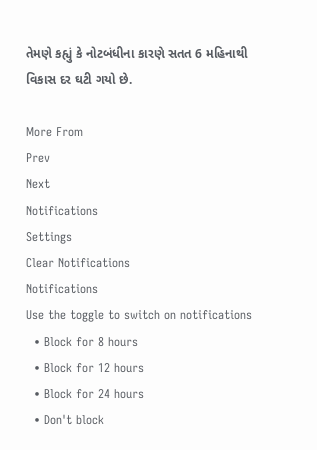તેમણે કહ્યું કે નોટબંધીના કારણે સતત 6 મહિનાથી વિકાસ દર ઘટી ગયો છે.

More From
Prev
Next
Notifications
Settings
Clear Notifications
Notifications
Use the toggle to switch on notifications
  • Block for 8 hours
  • Block for 12 hours
  • Block for 24 hours
  • Don't block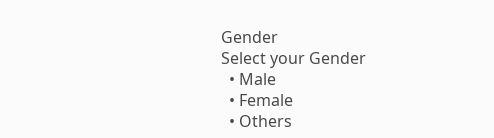Gender
Select your Gender
  • Male
  • Female
  • Others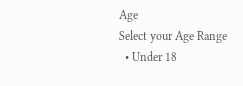Age
Select your Age Range
  • Under 18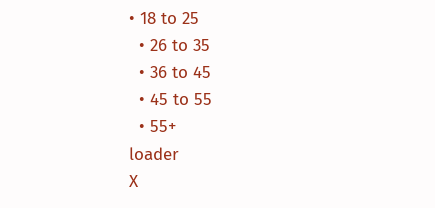• 18 to 25
  • 26 to 35
  • 36 to 45
  • 45 to 55
  • 55+
loader
X